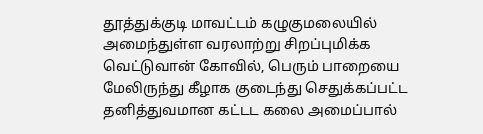தூத்துக்குடி மாவட்டம் கழுகுமலையில் அமைந்துள்ள வரலாற்று சிறப்புமிக்க வெட்டுவான் கோவில், பெரும் பாறையை மேலிருந்து கீழாக குடைந்து செதுக்கப்பட்ட தனித்துவமான கட்டட கலை அமைப்பால்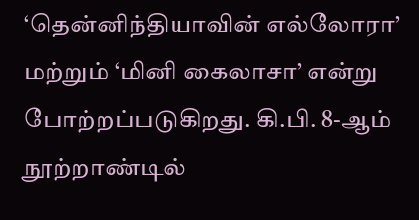‘தென்னிந்தியாவின் எல்லோரா’ மற்றும் ‘மினி கைலாசா’ என்று போற்றப்படுகிறது. கி.பி. 8-ஆம் நூற்றாண்டில்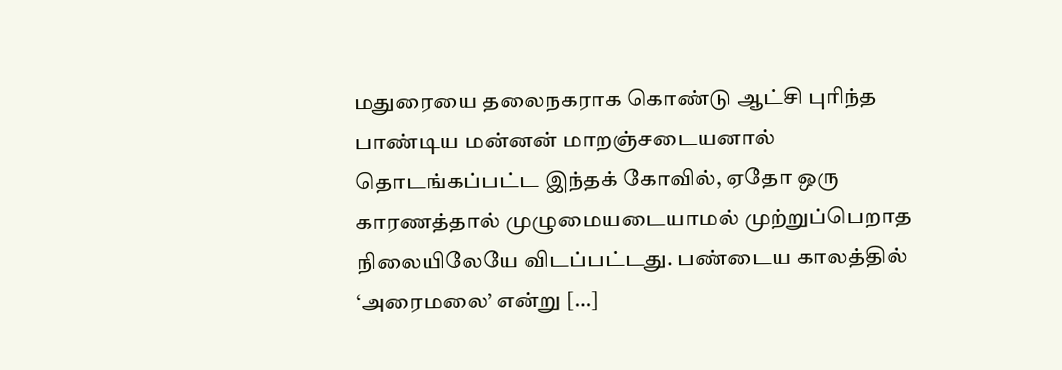மதுரையை தலைநகராக கொண்டு ஆட்சி புரிந்த பாண்டிய மன்னன் மாறஞ்சடையனால் தொடங்கப்பட்ட இந்தக் கோவில், ஏதோ ஒரு காரணத்தால் முழுமையடையாமல் முற்றுப்பெறாத நிலையிலேயே விடப்பட்டது. பண்டைய காலத்தில் ‘அரைமலை’ என்று […]